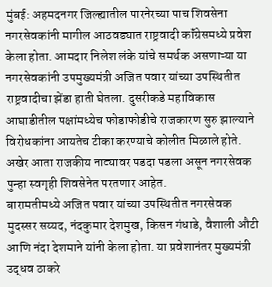मुंबई: अहमदनगर जिल्ह्यातील पारनेरच्या पाच शिवसेना नगरसेवकांनी मागील आठवड्यात राष्ट्रवादी कॉंग्रेसमध्ये प्रवेश केला होता. आमदार निलेश लंके यांचे समर्थक असणाऱ्या या नगरसेवकांनी उपमुख्यमंत्री अजित पवार यांच्या उपस्थितीत राष्ट्रवादीचा झेंडा हाती घेतला. दुसरीकडे महाविकास आघाडीतील पक्षांमध्येच फोडाफोडीचे राजकारण सुरु झाल्याने विरोधकांना आयतेच टीका करण्याचे कोलीत मिळाले होते. अखेर आता राजकीय नाट्यावर पडदा पडला असून नगरसेवक पुन्हा स्वगृही शिवसेनेत परतणार आहेत.
बारामतीमध्ये अजित पवार यांच्या उपस्थितीत नगरसेवक मुदस्सर सय्यद, नंदकुमार देशमुख, किसन गंधाडे, वैशाली औटी आणि नंदा देशमाने यांनी केला होता. या प्रवेशानंतर मुख्यमंत्री उद्धव ठाकरे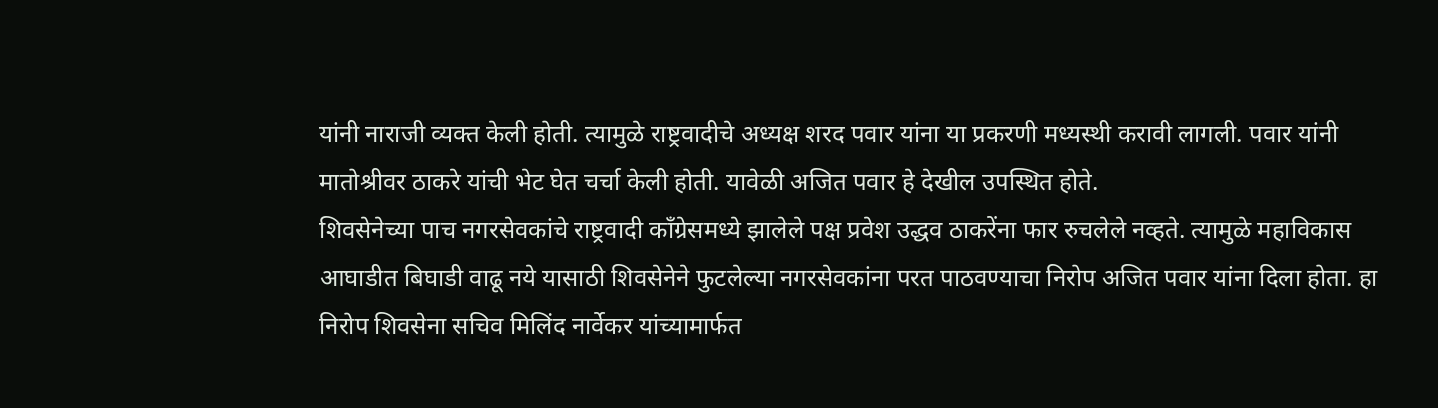यांनी नाराजी व्यक्त केली होती. त्यामुळे राष्ट्रवादीचे अध्यक्ष शरद पवार यांना या प्रकरणी मध्यस्थी करावी लागली. पवार यांनी मातोश्रीवर ठाकरे यांची भेट घेत चर्चा केली होती. यावेळी अजित पवार हे देखील उपस्थित होते.
शिवसेनेच्या पाच नगरसेवकांचे राष्ट्रवादी काँग्रेसमध्ये झालेले पक्ष प्रवेश उद्धव ठाकरेंना फार रुचलेले नव्हते. त्यामुळे महाविकास आघाडीत बिघाडी वाढू नये यासाठी शिवसेनेने फुटलेल्या नगरसेवकांना परत पाठवण्याचा निरोप अजित पवार यांना दिला होता. हा निरोप शिवसेना सचिव मिलिंद नार्वेकर यांच्यामार्फत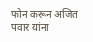फोन करून अजित पवार यांना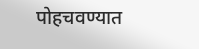पोहचवण्यात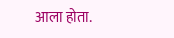आला होता.